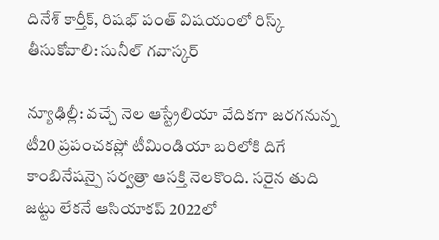దినేశ్ కార్తీక్, రిషభ్ పంత్ విషయంలో రిస్క్ తీసుకోవాలి: సునీల్ గవాస్కర్

న్యూఢిల్లీ: వచ్చే నెల ఆస్ట్రేలియా వేదికగా జరగనున్న టీ20 ప్రపంచకప్లో టీమిండియా బరిలోకి దిగే కాంబినేషన్పై సర్వత్రా ఆసక్తి నెలకొంది. సరైన తుది జట్టు లేకనే ఆసియాకప్ 2022లో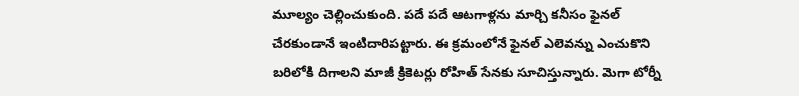మూల్యం చెల్లించుకుంది. పదే పదే ఆటగాళ్లను మార్చి కనీసం ఫైనల్ చేరకుండానే ఇంటిదారిపట్టారు. ఈ క్రమంలోనే ఫైనల్ ఎలెవన్ను ఎంచుకొని బరిలోకి దిగాలని మాజీ క్రికెటర్లు రోహిత్ సేనకు సూచిస్తున్నారు. మెగా టోర్నీ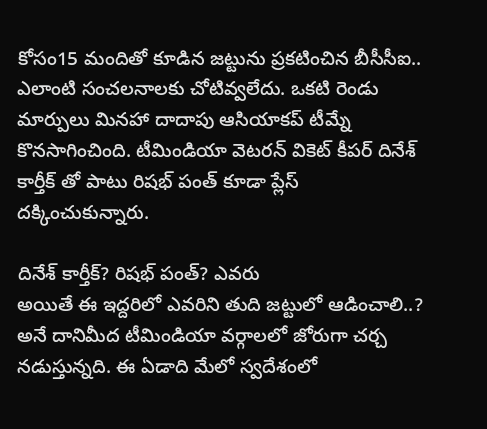కోసం15 మందితో కూడిన జట్టును ప్రకటించిన బీసీసీఐ.. ఎలాంటి సంచలనాలకు చోటివ్వలేదు. ఒకటి రెండు మార్పులు మినహా దాదాపు ఆసియాకప్ టీమ్నే కొనసాగించింది. టీమిండియా వెటరన్ వికెట్ కీపర్ దినేశ్ కార్తీక్ తో పాటు రిషభ్ పంత్ కూడా ప్లేస్ దక్కించుకున్నారు.

దినేశ్ కార్తీక్? రిషభ్ పంత్? ఎవరు
అయితే ఈ ఇద్దరిలో ఎవరిని తుది జట్టులో ఆడించాలి..? అనే దానిమీద టీమిండియా వర్గాలలో జోరుగా చర్చ నడుస్తున్నది. ఈ ఏడాది మేలో స్వదేశంలో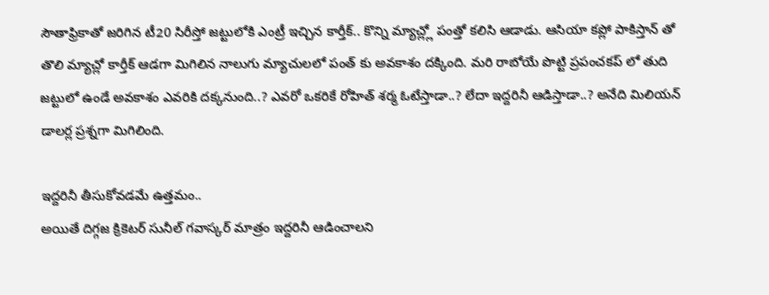సౌతాఫ్రికాతో జరిగిన టీ20 సిరీస్తో జట్టులోకి ఎంట్రీ ఇచ్చిన కార్తీక్.. కొన్ని మ్యాచ్ల్లో పంత్తో కలిసి ఆడాడు. ఆసియా కప్లో పాకిస్తాన్ తో తొలి మ్యాచ్లో కార్తీక్ ఆడగా మిగిలిన నాలుగు మ్యాచులలో పంత్ కు అవకాశం దక్కింది. మరి రాబోయే పొట్టి ప్రపంచకప్ లో తుది జట్టులో ఉండే అవకాశం ఎవరికి దక్కనుంది..? ఎవరో ఒకరికే రోహిత్ శర్మ ఓటేస్తాడా..? లేదా ఇద్దరినీ ఆడిస్తాడా..? అనేది మిలియన్ డాలర్ల ప్రశ్నగా మిగిలింది.

ఇద్దరినీ తీసుకోవడమే ఉత్తమం..
అయితే దిగ్గజ క్రికెటర్ సునీల్ గవాస్కర్ మాత్రం ఇద్దరినీ ఆడించాలని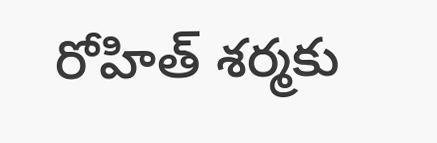రోహిత్ శర్మకు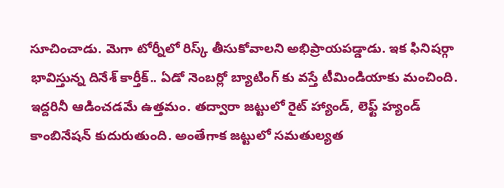సూచించాడు. మెగా టోర్నీలో రిస్క్ తీసుకోవాలని అభిప్రాయపడ్డాడు. ఇక ఫినిషర్గా భావిస్తున్న దినేశ్ కార్తీక్.. ఏడో నెంబర్లో బ్యాటింగ్ కు వస్తే టీమిండియాకు మంచింది. ఇద్దరినీ ఆడించడమే ఉత్తమం. తద్వారా జట్టులో రైట్ హ్యాండ్, లెఫ్ట్ హ్యండ్ కాంబినేషన్ కుదురుతుంది. అంతేగాక జట్టులో సమతుల్యత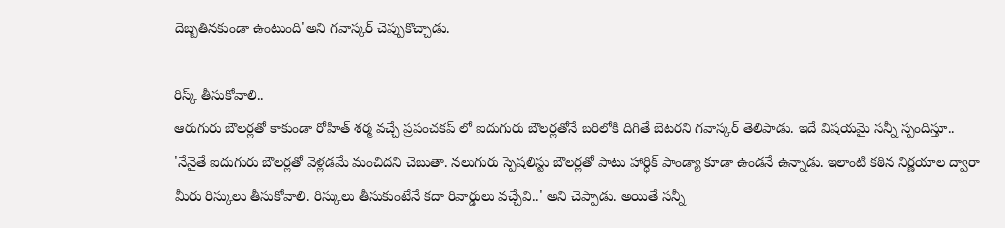దెబ్బతినకుండా ఉంటుంది'అని గవాస్కర్ చెప్పుకొచ్చాడు.

రిస్క్ తీసుకోవాలి..
ఆరుగురు బౌలర్లతో కాకుండా రోహిత్ శర్మ వచ్చే ప్రపంచకప్ లో ఐదుగురు బౌలర్లతోనే బరిలోకి దిగితే బెటరని గవాస్కర్ తెలిపాడు. ఇదే విషయమై సన్నీ స్పందిస్తూ.. 'నేనైతే ఐదుగురు బౌలర్లతో వెళ్లడమే మంచిదని చెబుతా. నలుగురు స్పెషలిస్టు బౌలర్లతో పాటు హార్ధిక్ పాండ్యా కూడా ఉండనే ఉన్నాడు. ఇలాంటి కఠిన నిర్ణయాల ద్వారా మీరు రిస్కులు తీసుకోవాలి. రిస్కులు తీసుకుంటేనే కదా రివార్డులు వచ్చేవి..' అని చెప్పాడు. అయితే సన్నీ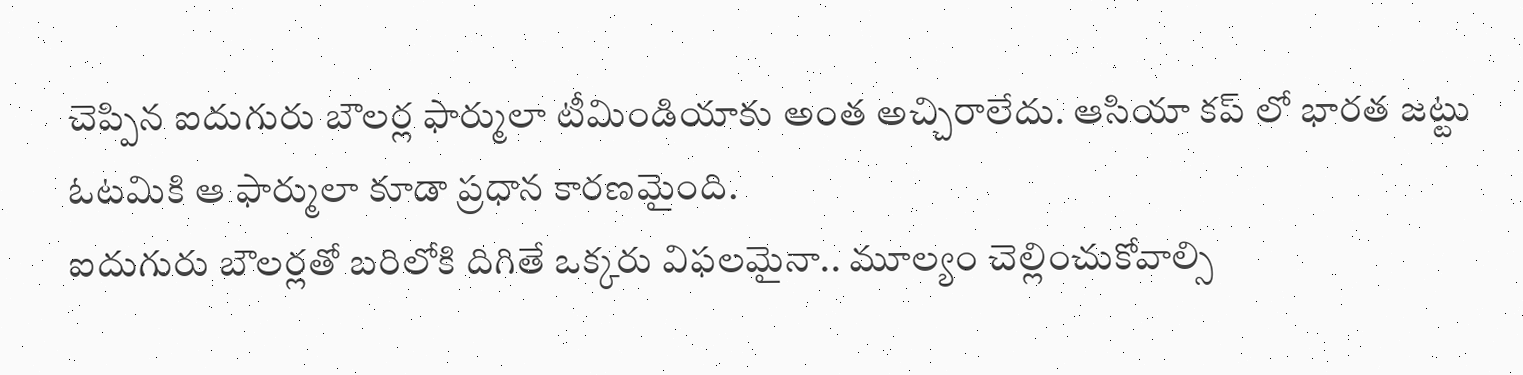చెప్పిన ఐదుగురు బౌలర్ల ఫార్ములా టీమిండియాకు అంత అచ్చిరాలేదు. ఆసియా కప్ లో భారత జట్టు ఓటమికి ఆ ఫార్ములా కూడా ప్రధాన కారణమైంది.
ఐదుగురు బౌలర్లతో బరిలోకి దిగితే ఒక్కరు విఫలమైనా.. మూల్యం చెల్లించుకోవాల్సి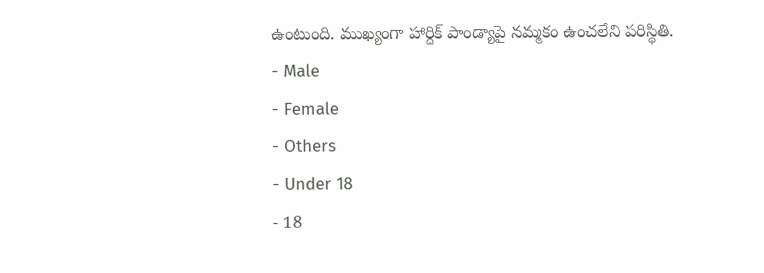ఉంటుంది. ముఖ్యంగా హార్దిక్ పాండ్యాపై నమ్మకం ఉంచలేని పరిస్థితి.
- Male
- Female
- Others
- Under 18
- 18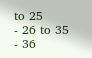to 25
- 26 to 35
- 36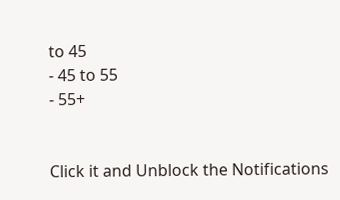to 45
- 45 to 55
- 55+


Click it and Unblock the Notifications